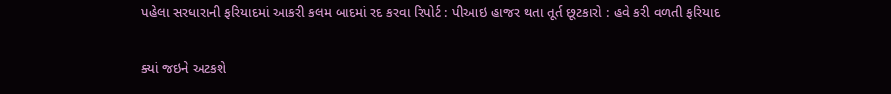પહેલા સરધારાની ફરિયાદમાં આકરી કલમ બાદમાં રદ કરવા રિપોર્ટ : પીઆઇ હાજર થતા તૂર્ત છૂટકારો : હવે કરી વળતી ફરિયાદ

ક્યાં જઇને અટકશે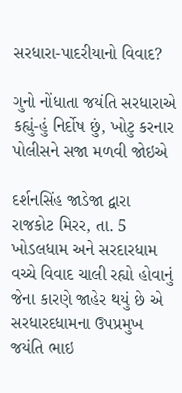સરધારા-પાદરીયાનો વિવાદ?

ગુનો નોંધાતા જયંતિ સરધારાએ કહ્યું-હું નિર્દોષ છું, ખોટુ કરનાર પોલીસને સજા મળવી જોઇએ

દર્શનસિંહ જાડેજા દ્વારા
રાજકોટ મિરર, તા. 5
ખોડલધામ અને સરદારધામ વચ્ચે વિવાદ ચાલી રહ્યો હોવાનું જેના કારણે જાહેર થયું છે એ સરધારદધામના ઉપપ્રમુખ જયંતિ ભાઇ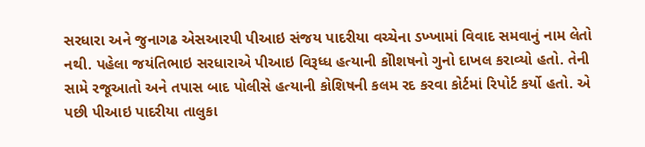સરધારા અને જુનાગઢ એસઆરપી પીઆઇ સંજય પાદરીયા વચ્ચેના ડખ્ખામાં વિવાદ સમવાનું નામ લેતો નથી. પહેલા જયંતિભાઇ સરધારાએ પીઆઇ વિરૂધ્ધ હત્યાની કોીશષનો ગુનો દાખલ કરાવ્યો હતો. તેની સામે રજૂઆતો અને તપાસ બાદ પોલીસે હત્યાની કોશિષની કલમ રદ કરવા કોર્ટમાં રિપોર્ટ કર્યો હતો. એ પછી પીઆઇ પાદરીયા તાલુકા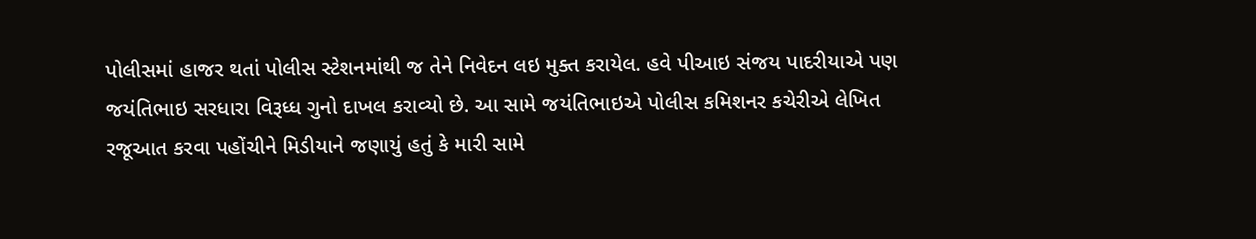પોલીસમાં હાજર થતાં પોલીસ સ્ટેશનમાંથી જ તેને નિવેદન લઇ મુક્ત કરાયેલ. હવે પીઆઇ સંજય પાદરીયાએ પણ જયંતિભાઇ સરધારા વિરૂધ્ધ ગુનો દાખલ કરાવ્યો છે. આ સામે જયંતિભાઇએ પોલીસ કમિશનર કચેરીએ લેખિત રજૂઆત કરવા પહોંચીને મિડીયાને જણાયું હતું કે મારી સામે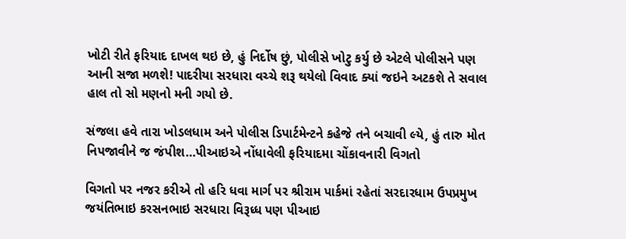ખોટી રીતે ફરિયાદ દાખલ થઇ છે, હું નિર્દોષ છું, પોલીસે ખોટુ કર્યુ છે એટલે પોલીસને પણ આની સજા મળશે! પાદરીયા સરધારા વચ્ચે શરૂ થયેલો વિવાદ ક્યાં જઇને અટકશે તે સવાલ હાલ તો સો મણનો મની ગયો છે.

સંજલા હવે તારા ખોડલધામ અને પોલીસ ડિપાર્ટમેન્ટને કહેજે તને બચાવી લ્યે, હું તારુ મોત નિપજાવીને જ જંપીશ…પીઆઇએ નોંધાવેલી ફરિયાદમા ચોંકાવનારી વિગતો

વિગતો પર નજર કરીએ તો હરિ ધવા માર્ગ પર શ્રીરામ પાર્કમાં રહેતાં સરદારધામ ઉપપ્રમુખ જયંતિભાઇ કરસનભાઇ સરધારા વિરૂધ્ધ પણ પીઆઇ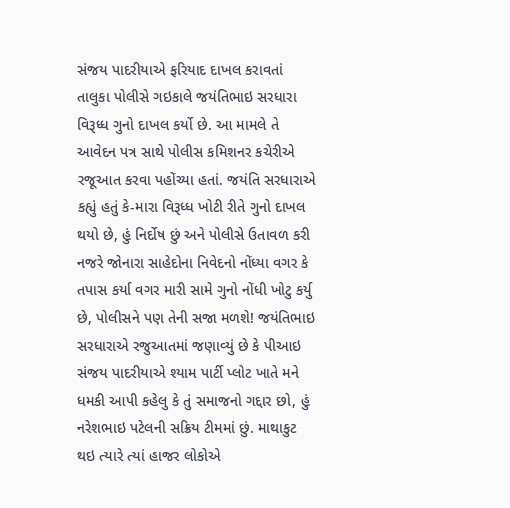સંજય પાદરીયાએ ફરિયાદ દાખલ કરાવતાં તાલુકા પોલીસે ગઇકાલે જયંતિભાઇ સરધારા વિરૂધ્ધ ગુનો દાખલ કર્યો છે. આ મામલે તે આવેદન પત્ર સાથે પોલીસ કમિશનર કચેરીએ રજૂઆત કરવા પહોંચ્યા હતાં. જયંતિ સરધારાએ કહ્યું હતું કે-મારા વિરૂધ્ધ ખોટી રીતે ગુનો દાખલ થયો છે, હું નિર્દોષ છું અને પોલીસે ઉતાવળ કરી નજરે જોનારા સાહેદોના નિવેદનો નોંધ્યા વગર કે તપાસ કર્યા વગર મારી સામે ગુનો નોંધી ખોટુ કર્યુ છે, પોલીસને પણ તેની સજા મળશે! જયંતિભાઇ સરધારાએ રજુઆતમાં જણાવ્યું છે કે પીઆઇ સંજય પાદરીયાએ શ્યામ પાર્ટી પ્લોટ ખાતે મને ધમકી આપી કહેલુ કે તું સમાજનો ગદ્દાર છો, હું નરેશભાઇ પટેલની સક્રિય ટીમમાં છું. માથાકુટ થઇ ત્યારે ત્યાં હાજર લોકોએ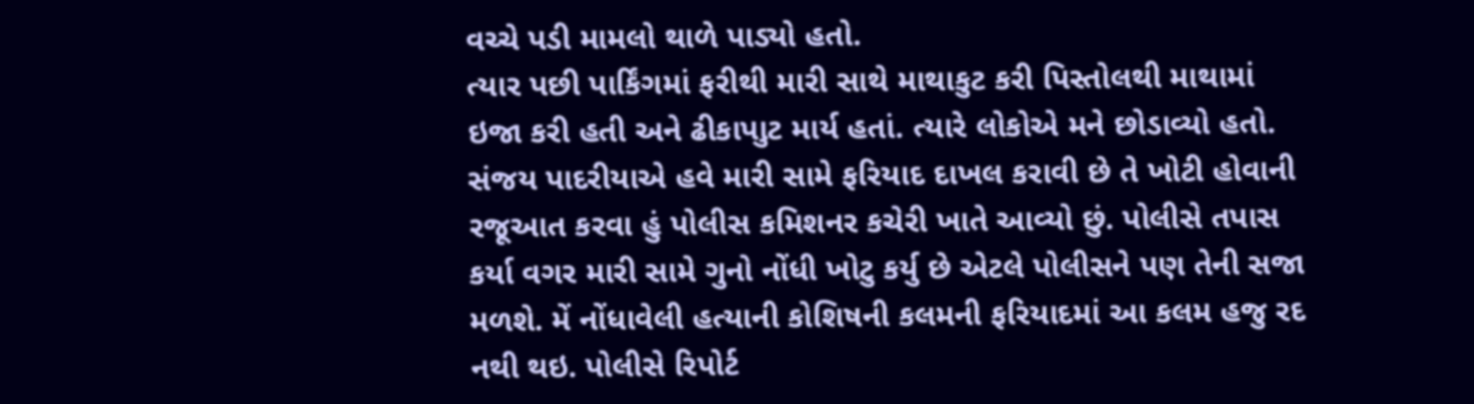વચ્ચે પડી મામલો થાળે પાડ્યો હતો.
ત્યાર પછી પાર્કિંગમાં ફરીથી મારી સાથે માથાકુટ કરી પિસ્તોલથી માથામાં ઇજા કરી હતી અને ઢીકાપાુટ માર્ય હતાં. ત્યારે લોકોએ મને છોડાવ્યો હતો. સંજય પાદરીયાએ હવે મારી સામે ફરિયાદ દાખલ કરાવી છે તે ખોટી હોવાની રજૂઆત કરવા હું પોલીસ કમિશનર કચેરી ખાતે આવ્યો છું. પોલીસે તપાસ કર્યા વગર મારી સામે ગુનો નોંધી ખોટુ કર્યુ છે એટલે પોલીસને પણ તેની સજા મળશે. મેં નોંધાવેલી હત્યાની કોશિષની કલમની ફરિયાદમાં આ કલમ હજુ રદ નથી થઇ. પોલીસે રિપોર્ટ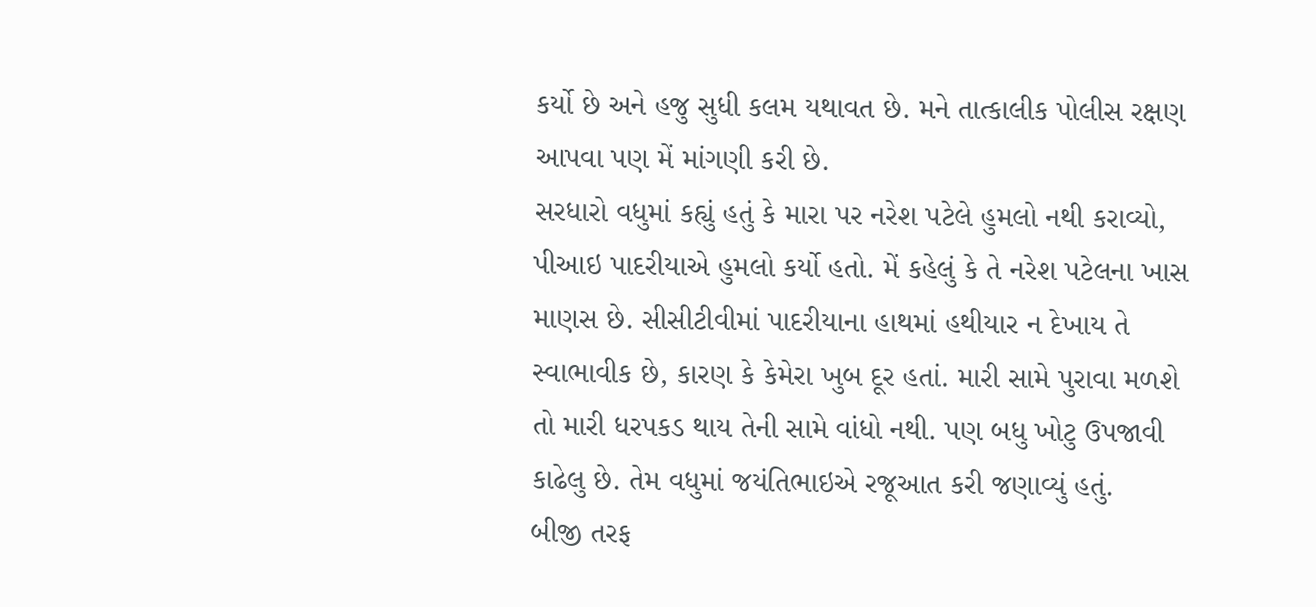કર્યો છે અને હજુ સુધી કલમ યથાવત છે. મને તાત્કાલીક પોલીસ રક્ષણ આપવા પણ મેં માંગણી કરી છે.
સરધારો વધુમાં કહ્યું હતું કે મારા પર નરેશ પટેલે હુમલો નથી કરાવ્યો, પીઆઇ પાદરીયાએ હુમલો કર્યો હતો. મેં કહેલું કે તે નરેશ પટેલના ખાસ માણસ છે. સીસીટીવીમાં પાદરીયાના હાથમાં હથીયાર ન દેખાય તે સ્વાભાવીક છે, કારણ કે કેમેરા ખુબ દૂર હતાં. મારી સામે પુરાવા મળશે તો મારી ધરપકડ થાય તેની સામે વાંધો નથી. પણ બધુ ખોટુ ઉપજાવી કાઢેલુ છે. તેમ વધુમાં જયંતિભાઇએ રજૂઆત કરી જણાવ્યું હતું.
બીજી તરફ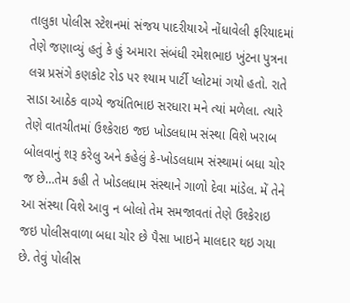તાલુકા પોલીસ સ્ટેશનમાં સંજય પાદરીયાએ નોંધાવેલી ફરિયાદમાં તેણે જણાવ્યું હતું કે હું અમારા સંબંધી રમેશભાઇ ખુંટના પુત્રના લગ્ન પ્રસંગે કણકોટ રોડ પર શ્યામ પાર્ટી પ્લોટમાં ગયો હતો. રાતે સાડા આઠેક વાગ્યે જયંતિભાઇ સરધારા મને ત્યાં મળેલા. ત્યારે તેણે વાતચીતમાં ઉશ્કેરાઇ જઇ ખોડલધામ સંસ્થા વિશે ખરાબ બોલવાનું શરૂ કરેલુ અને કહેલું કે-ખોડલધામ સંસ્થામાં બધા ચોર જ છે…તેમ કહી તે ખોડલધામ સંસ્થાને ગાળો દેવા માંડેલ. મેં તેને આ સંસ્થા વિશે આવુ ન બોલો તેમ સમજાવતાં તેણે ઉશ્કેરાઇ જઇ પોલીસવાળા બધા ચોર છે પૈસા ખાઇને માલદાર થઇ ગયા છે. તેવું પોલીસ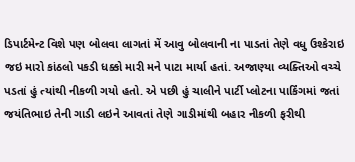ડિપાર્ટમેન્ટ વિશે પણ બોલવા લાગતાં મેં આવુ બોલવાની ના પાડતાં તેણે વધુ ઉશ્કેરાઇ જઇ મારો કાંઠલો પકડી ધક્કો મારી મને પાટા માર્યા હતાં. અજાણ્યા વ્યક્તિઓ વચ્ચે પડતાં હું ત્યાંથી નીકળી ગયો હતો. એ પછી હું ચાલીને પાર્ટી પ્લોટના પાર્કિંગમાં જતાં જયંતિભાઇ તેની ગાડી લઇને આવતાં તેણે ગાડીમાંથી બહાર નીકળી ફરીથી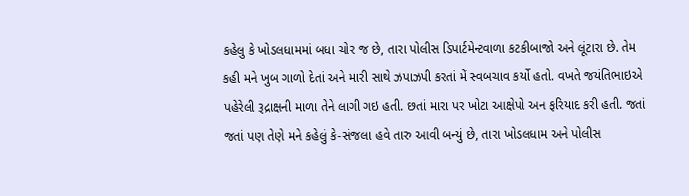કહેલુ કે ખોડલધામમાં બધા ચોર જ છે, તારા પોલીસ ડિપાર્ટમેન્ટવાળા કટકીબાજો અને લૂંટારા છે. તેમ કહી મને ખુબ ગાળો દેતાં અને મારી સાથે ઝપાઝપી કરતાં મેં સ્વબચાવ કર્યો હતો. વખતે જયંતિભાઇએ પહેરેલી રૂદ્રાક્ષની માળા તેને લાગી ગઇ હતી. છતાં મારા પર ખોટા આક્ષેપો અન ફરિયાદ કરી હતી. જતાં જતાં પણ તેણે મને કહેલું કે-સંજલા હવે તારુ આવી બન્યું છે, તારા ખોડલધામ અને પોલીસ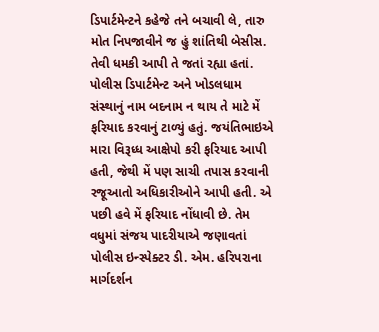ડિપાર્ટમેન્ટને કહેજે તને બચાવી લે, તારુ મોત નિપજાવીને જ હું શાંતિથી બેસીસ. તેવી ધમકી આપી તે જતાં રહ્યા હતાં. પોલીસ ડિપાર્ટમેન્ટ અને ખોડલધામ સંસ્થાનું નામ બદનામ ન થાય તે માટે મેં ફરિયાદ કરવાનું ટાળ્યું હતું. જયંતિભાઇએ મારા વિરૂધ્ધ આક્ષેપો કરી ફરિયાદ આપી હતી, જેથી મેં પણ સાચી તપાસ કરવાની રજૂઆતો અધિકારીઓને આપી હતી. એ પછી હવે મેં ફરિયાદ નોંધાવી છે. તેમ વધુમાં સંજય પાદરીયાએ જણાવતાં પોલીસ ઇન્સ્પેક્ટર ડી. એમ. હરિપરાના માર્ગદર્શન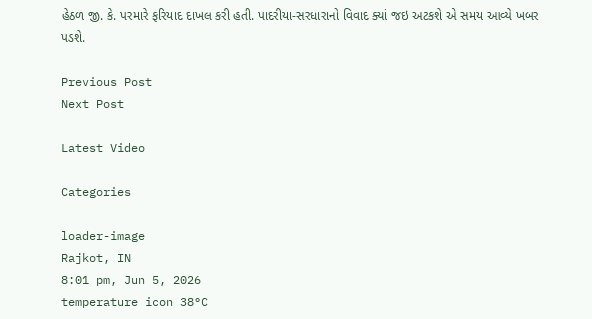હેઠળ જી. કે. પરમારે ફરિયાદ દાખલ કરી હતી. પાદરીયા-સરધારાનો વિવાદ ક્યાં જઇ અટકશે એ સમય આવ્યે ખબર પડશે.

Previous Post
Next Post

Latest Video

Categories

loader-image
Rajkot, IN
8:01 pm, Jun 5, 2026
temperature icon 38°C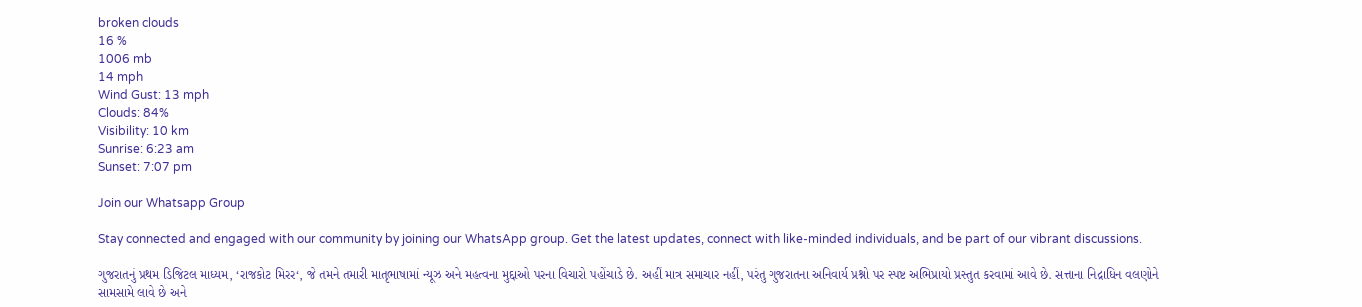broken clouds
16 %
1006 mb
14 mph
Wind Gust: 13 mph
Clouds: 84%
Visibility: 10 km
Sunrise: 6:23 am
Sunset: 7:07 pm

Join our Whatsapp Group

Stay connected and engaged with our community by joining our WhatsApp group. Get the latest updates, connect with like-minded individuals, and be part of our vibrant discussions.

ગુજરાતનું પ્રથમ ડિજિટલ માધ્યમ, ‘રાજકોટ મિરર‘, જે તમને તમારી માતૃભાષામાં ન્યૂઝ અને મહત્વના મુદ્દાઓ પરના વિચારો પહોંચાડે છે. અહીં માત્ર સમાચાર નહીં, પરંતુ ગુજરાતના અનિવાર્ય પ્રશ્નો પર સ્પષ્ટ અભિપ્રાયો પ્રસ્તુત કરવામાં આવે છે. સત્તાના નિદ્રાધિન વલણોને સામસામે લાવે છે અને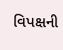વિપક્ષની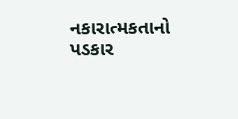નકારાત્મકતાનો પડકાર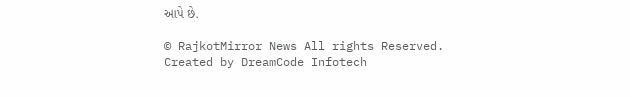આપે છે.

© RajkotMirror News All rights Reserved. Created by DreamCode Infotech